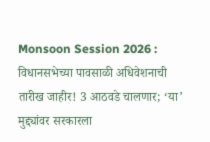Monsoon Session 2026 : विधानसभेच्या पावसाळी अधिवेशनाची तारीख जाहीर! 3 आठवडे चालणार; ‘या’ मुद्द्यांवर सरकारला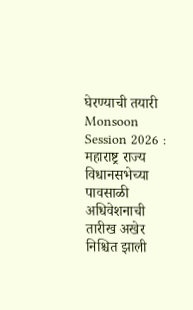घेरण्याची तयारी
Monsoon Session 2026 : महाराष्ट्र राज्य विधानसभेच्या पावसाळी अधिवेशनाची तारीख अखेर निश्चित झाली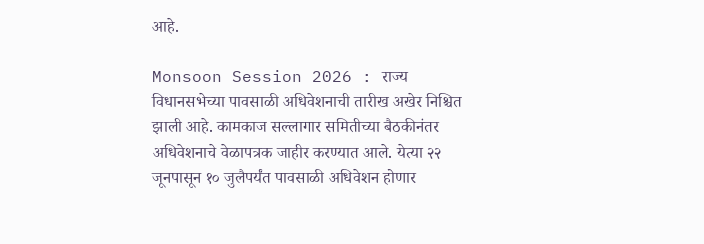आहे.

Monsoon Session 2026 : राज्य विधानसभेच्या पावसाळी अधिवेशनाची तारीख अखेर निश्चित झाली आहे. कामकाज सल्लागार समितीच्या बैठकीनंतर अधिवेशनाचे वेळापत्रक जाहीर करण्यात आले. येत्या २२ जूनपासून १० जुलैपर्यंत पावसाळी अधिवेशन होणार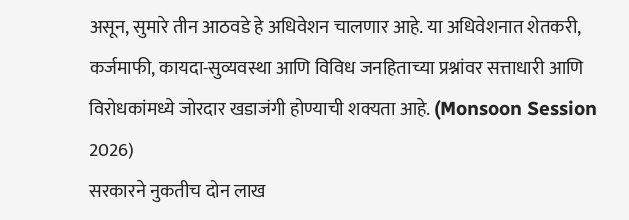असून, सुमारे तीन आठवडे हे अधिवेशन चालणार आहे. या अधिवेशनात शेतकरी, कर्जमाफी, कायदा-सुव्यवस्था आणि विविध जनहिताच्या प्रश्नांवर सत्ताधारी आणि विरोधकांमध्ये जोरदार खडाजंगी होण्याची शक्यता आहे. (Monsoon Session 2026)
सरकारने नुकतीच दोन लाख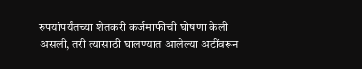रुपयांपर्यंतच्या शेतकरी कर्जमाफीची घोषणा केली असली, तरी त्यासाठी घालण्यात आलेल्या अटींवरून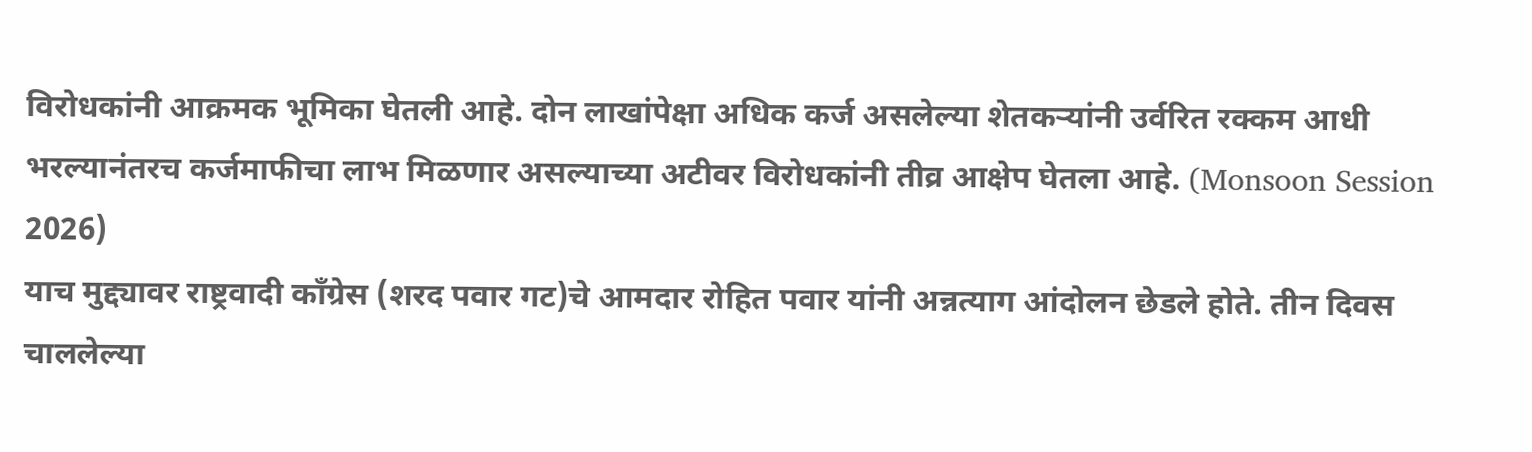विरोधकांनी आक्रमक भूमिका घेतली आहे. दोन लाखांपेक्षा अधिक कर्ज असलेल्या शेतकऱ्यांनी उर्वरित रक्कम आधी भरल्यानंतरच कर्जमाफीचा लाभ मिळणार असल्याच्या अटीवर विरोधकांनी तीव्र आक्षेप घेतला आहे. (Monsoon Session 2026)
याच मुद्द्यावर राष्ट्रवादी काँग्रेस (शरद पवार गट)चे आमदार रोहित पवार यांनी अन्नत्याग आंदोलन छेडले होते. तीन दिवस चाललेल्या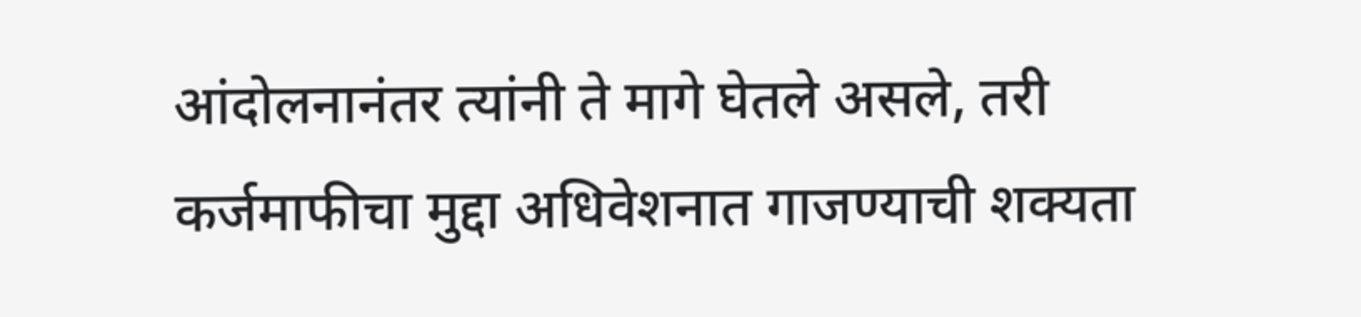आंदोलनानंतर त्यांनी ते मागे घेतले असले, तरी कर्जमाफीचा मुद्दा अधिवेशनात गाजण्याची शक्यता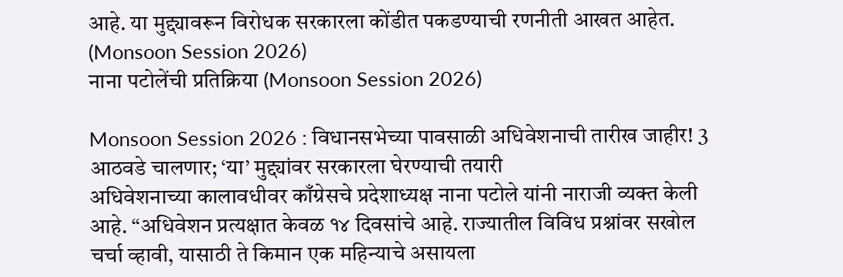आहे. या मुद्द्यावरून विरोधक सरकारला कोंडीत पकडण्याची रणनीती आखत आहेत. (Monsoon Session 2026)
नाना पटोलेंची प्रतिक्रिया (Monsoon Session 2026)

Monsoon Session 2026 : विधानसभेच्या पावसाळी अधिवेशनाची तारीख जाहीर! 3 आठवडे चालणार; ‘या’ मुद्द्यांवर सरकारला घेरण्याची तयारी
अधिवेशनाच्या कालावधीवर काँग्रेसचे प्रदेशाध्यक्ष नाना पटोले यांनी नाराजी व्यक्त केली आहे. “अधिवेशन प्रत्यक्षात केवळ १४ दिवसांचे आहे. राज्यातील विविध प्रश्नांवर सखोल चर्चा व्हावी, यासाठी ते किमान एक महिन्याचे असायला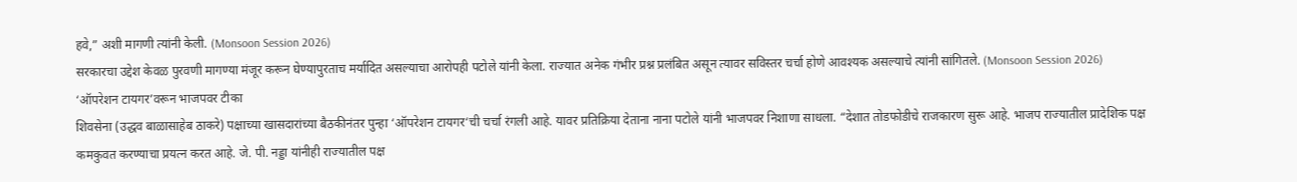हवे,” अशी मागणी त्यांनी केली. (Monsoon Session 2026)
सरकारचा उद्देश केवळ पुरवणी मागण्या मंजूर करून घेण्यापुरताच मर्यादित असल्याचा आरोपही पटोले यांनी केला. राज्यात अनेक गंभीर प्रश्न प्रलंबित असून त्यावर सविस्तर चर्चा होणे आवश्यक असल्याचे त्यांनी सांगितले. (Monsoon Session 2026)
‘ऑपरेशन टायगर’वरून भाजपवर टीका
शिवसेना (उद्धव बाळासाहेब ठाकरे) पक्षाच्या खासदारांच्या बैठकीनंतर पुन्हा ‘ऑपरेशन टायगर‘ची चर्चा रंगली आहे. यावर प्रतिक्रिया देताना नाना पटोले यांनी भाजपवर निशाणा साधला. “देशात तोडफोडीचे राजकारण सुरू आहे. भाजप राज्यातील प्रादेशिक पक्ष कमकुवत करण्याचा प्रयत्न करत आहे. जे. पी. नड्डा यांनीही राज्यातील पक्ष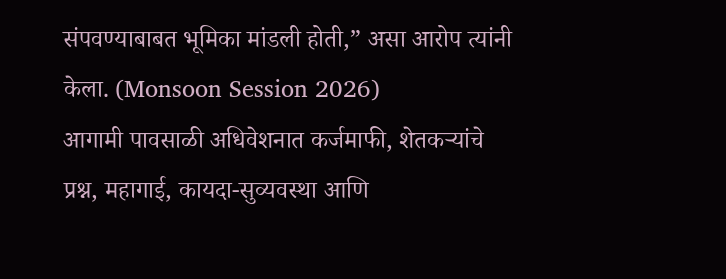संपवण्याबाबत भूमिका मांडली होती,” असा आरोप त्यांनी केला. (Monsoon Session 2026)
आगामी पावसाळी अधिवेशनात कर्जमाफी, शेतकऱ्यांचे प्रश्न, महागाई, कायदा-सुव्यवस्था आणि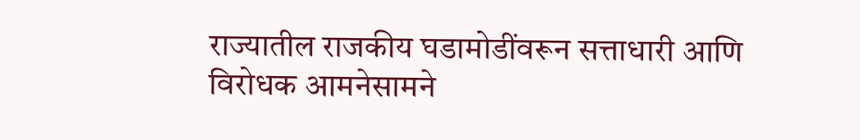राज्यातील राजकीय घडामोडींवरून सत्ताधारी आणि विरोधक आमनेसामने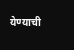येण्याची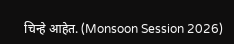चिन्हे आहेत. (Monsoon Session 2026)